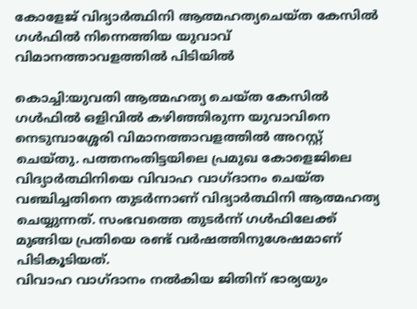കോളേജ് വിദ്യാര്‍ത്ഥിനി ആത്മഹത്യചെയ്ത കേസില്‍ ഗള്‍ഫില്‍ നിന്നെത്തിയ യുവാവ് വിമാനത്താവളത്തില്‍ പിടിയില്‍

കൊച്ചി:യുവതി ആത്മഹത്യ ചെയ്ത കേസില്‍ ഗള്‍ഫില്‍ ഒളിവില്‍ കഴിഞ്ഞിരുന്ന യുവാവിനെ നെടുമ്പാശ്ശേരി വിമാനത്താവളത്തില്‍ അറസ്റ്റ് ചെയ്തു. പത്തനംതിട്ടയിലെ പ്രമുഖ കോളെജിലെ വിദ്യാര്‍ത്ഥിനിയെ വിവാഹ വാഗ്ദാനം ചെയ്ത വഞ്ചിച്ചതിനെ തുടര്‍ന്നാണ് വിദ്യാര്‍ത്ഥിനി ആത്മഹത്യ ചെയ്യുന്നത്. സംഭവത്തെ തുടര്‍ന്ന് ഗള്‍ഫിലേക്ക് മുങ്ങിയ പ്രതിയെ രണ്ട് വര്‍ഷത്തിനുശേഷമാണ് പിടികൂടിയത്.
വിവാഹ വാഗ്ദാനം നല്‍കിയ ജിതിന് ഭാര്യയും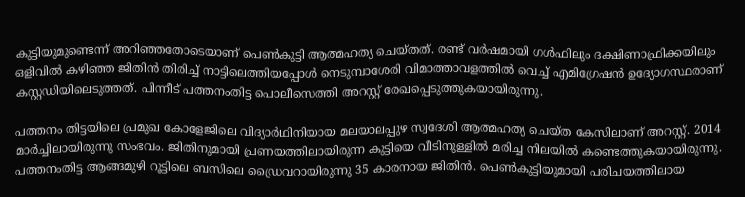കുട്ടിയുമുണ്ടെന്ന് അറിഞ്ഞതോടെയാണ് പെണ്‍കുട്ടി ആത്മഹത്യ ചെയ്തത്. രണ്ട് വര്‍ഷമായി ഗള്‍ഫിലും ദക്ഷിണാഫ്രിക്കയിലും ഒളിവില്‍ കഴിഞ്ഞ ജിതിന്‍ തിരിച്ച് നാട്ടിലെത്തിയപ്പോള്‍ നെടുമ്പാശേരി വിമാത്താവളത്തില്‍ വെച്ച് എമിഗ്രേഷന്‍ ഉദ്യോഗസ്ഥരാണ് കസ്റ്റഡിയിലെടുത്തത്. പിന്നീട് പത്തനംതിട്ട പൊലീസെത്തി അറസ്റ്റ് രേഖപ്പെടുത്തുകയായിരുന്നു.

പത്തനം തിട്ടയിലെ പ്രമുഖ കോളേജിലെ വിദ്യാര്‍ഥിനിയായ മലയാലപ്പുഴ സ്വദേശി ആത്മഹത്യ ചെയ്ത കേസിലാണ് അറസ്റ്റ്. 2014 മാര്‍ച്ചിലായിരുന്നു സംഭവം. ജിതിനുമായി പ്രണയത്തിലായിരുന്ന കുട്ടിയെ വീടിനുള്ളില്‍ മരിച്ച നിലയില്‍ കണ്ടെത്തുകയായിരുന്നു. പത്തനംതിട്ട ആങ്ങമുഴി റൂട്ടിലെ ബസിലെ ഡ്രൈവറായിരുന്നു 35 കാരനായ ജിതിന്‍. പെണ്‍കുട്ടിയുമായി പരിചയത്തിലായ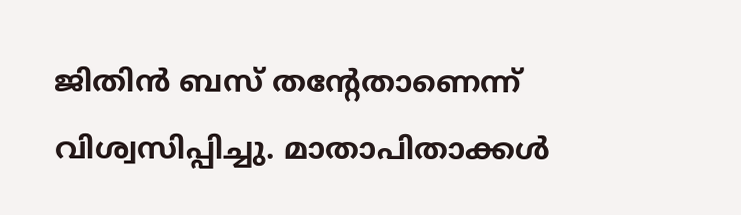ജിതിന്‍ ബസ് തന്റേതാണെന്ന് വിശ്വസിപ്പിച്ചു. മാതാപിതാക്കള്‍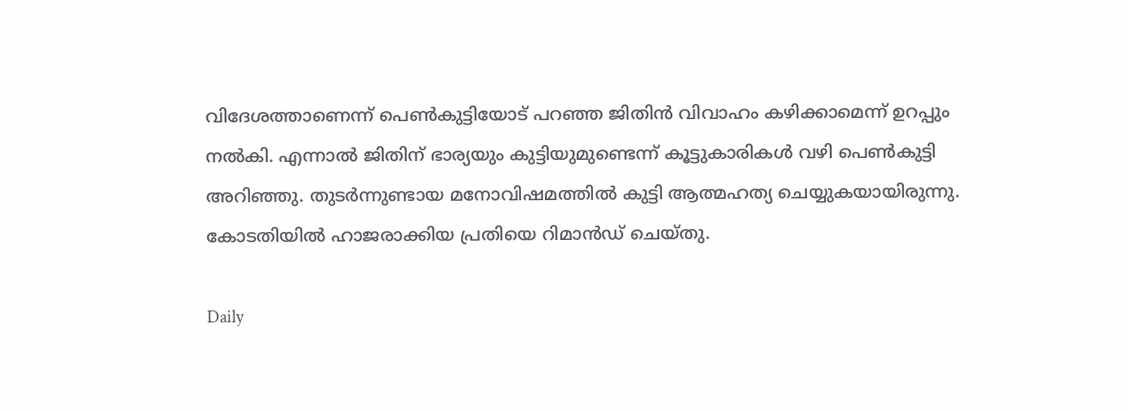വിദേശത്താണെന്ന് പെണ്‍കുട്ടിയോട് പറഞ്ഞ ജിതിന്‍ വിവാഹം കഴിക്കാമെന്ന് ഉറപ്പും നല്‍കി. എന്നാല്‍ ജിതിന് ഭാര്യയും കുട്ടിയുമുണ്ടെന്ന് കൂട്ടുകാരികള്‍ വഴി പെണ്‍കുട്ടി അറിഞ്ഞു. തുടര്‍ന്നുണ്ടായ മനോവിഷമത്തില്‍ കുട്ടി ആത്മഹത്യ ചെയ്യുകയായിരുന്നു. കോടതിയില്‍ ഹാജരാക്കിയ പ്രതിയെ റിമാന്‍ഡ് ചെയ്തു.

Daily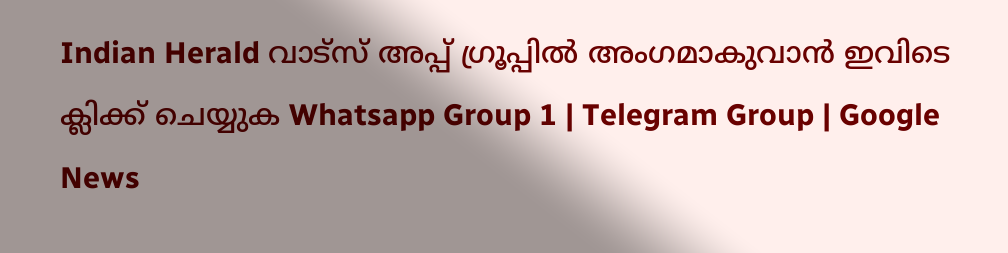Indian Herald വാട്സ് അപ്പ് ഗ്രൂപ്പിൽ അംഗമാകുവാൻ ഇവിടെ ക്ലിക്ക് ചെയ്യുക Whatsapp Group 1 | Telegram Group | Google News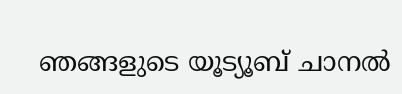ഞങ്ങളുടെ യൂട്യൂബ് ചാനൽ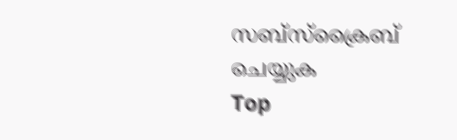സബ്സ്ക്രൈബ് ചെയ്യുക
Top